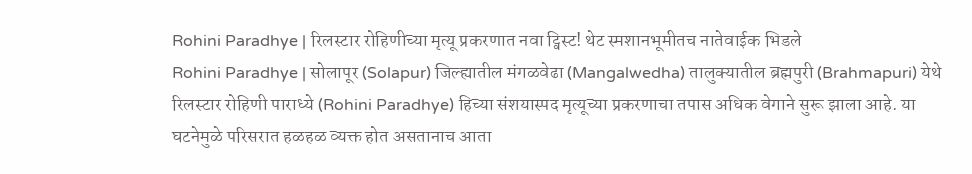Rohini Paradhye | रिलस्टार रोहिणीच्या मृत्यू प्रकरणात नवा ट्विस्ट! थेट स्मशानभूमीतच नातेवाईक भिडले
Rohini Paradhye | सोलापूर (Solapur) जिल्ह्यातील मंगळवेढा (Mangalwedha) तालुक्यातील ब्रह्मपुरी (Brahmapuri) येथे रिलस्टार रोहिणी पाराध्ये (Rohini Paradhye) हिच्या संशयास्पद मृत्यूच्या प्रकरणाचा तपास अधिक वेगाने सुरू झाला आहे. या घटनेमुळे परिसरात हळहळ व्यक्त होत असतानाच आता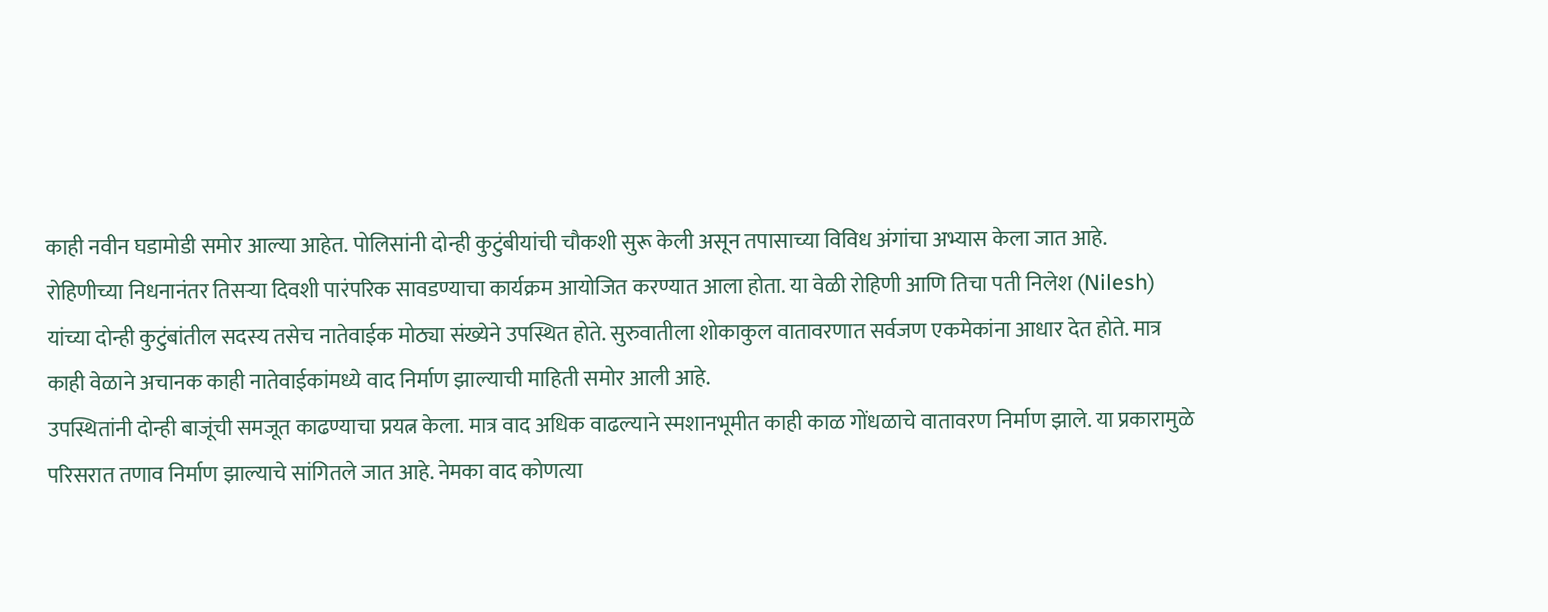काही नवीन घडामोडी समोर आल्या आहेत. पोलिसांनी दोन्ही कुटुंबीयांची चौकशी सुरू केली असून तपासाच्या विविध अंगांचा अभ्यास केला जात आहे.
रोहिणीच्या निधनानंतर तिसऱ्या दिवशी पारंपरिक सावडण्याचा कार्यक्रम आयोजित करण्यात आला होता. या वेळी रोहिणी आणि तिचा पती निलेश (Nilesh) यांच्या दोन्ही कुटुंबांतील सदस्य तसेच नातेवाईक मोठ्या संख्येने उपस्थित होते. सुरुवातीला शोकाकुल वातावरणात सर्वजण एकमेकांना आधार देत होते. मात्र काही वेळाने अचानक काही नातेवाईकांमध्ये वाद निर्माण झाल्याची माहिती समोर आली आहे.
उपस्थितांनी दोन्ही बाजूंची समजूत काढण्याचा प्रयत्न केला. मात्र वाद अधिक वाढल्याने स्मशानभूमीत काही काळ गोंधळाचे वातावरण निर्माण झाले. या प्रकारामुळे परिसरात तणाव निर्माण झाल्याचे सांगितले जात आहे. नेमका वाद कोणत्या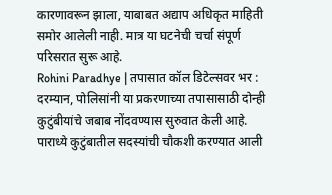कारणावरून झाला, याबाबत अद्याप अधिकृत माहिती समोर आलेली नाही. मात्र या घटनेची चर्चा संपूर्ण परिसरात सुरू आहे.
Rohini Paradhye | तपासात कॉल डिटेल्सवर भर :
दरम्यान, पोलिसांनी या प्रकरणाच्या तपासासाठी दोन्ही कुटुंबीयांचे जबाब नोंदवण्यास सुरुवात केली आहे. पाराध्ये कुटुंबातील सदस्यांची चौकशी करण्यात आली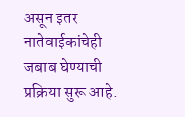असून इतर नातेवाईकांचेही जबाब घेण्याची प्रक्रिया सुरू आहे.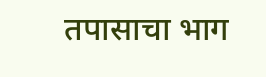तपासाचा भाग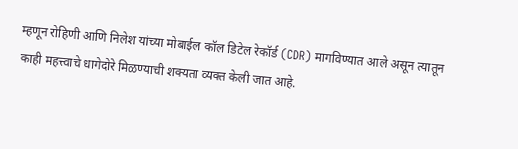म्हणून रोहिणी आणि निलेश यांच्या मोबाईल कॉल डिटेल रेकॉर्ड (CDR) मागविण्यात आले असून त्यातून काही महत्त्वाचे धागेदोरे मिळण्याची शक्यता व्यक्त केली जात आहे.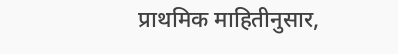प्राथमिक माहितीनुसार,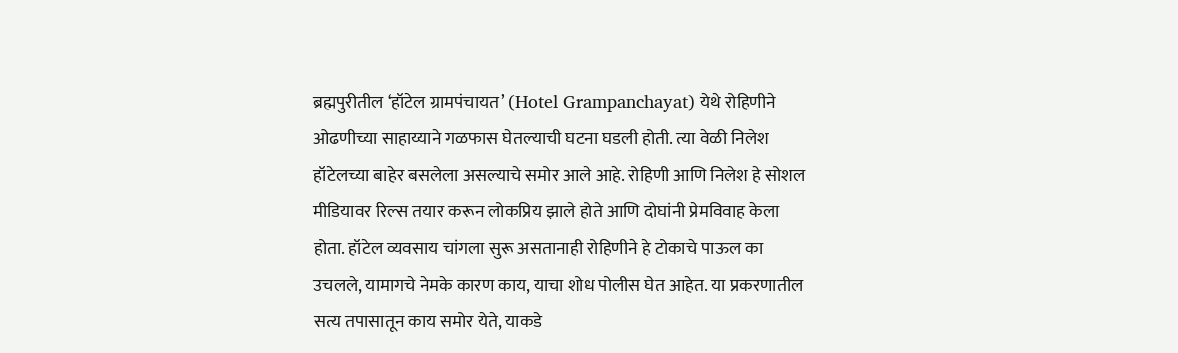ब्रह्मपुरीतील ‘हॉटेल ग्रामपंचायत’ (Hotel Grampanchayat) येथे रोहिणीने ओढणीच्या साहाय्याने गळफास घेतल्याची घटना घडली होती. त्या वेळी निलेश हॉटेलच्या बाहेर बसलेला असल्याचे समोर आले आहे. रोहिणी आणि निलेश हे सोशल मीडियावर रिल्स तयार करून लोकप्रिय झाले होते आणि दोघांनी प्रेमविवाह केला होता. हॉटेल व्यवसाय चांगला सुरू असतानाही रोहिणीने हे टोकाचे पाऊल का उचलले, यामागचे नेमके कारण काय, याचा शोध पोलीस घेत आहेत. या प्रकरणातील सत्य तपासातून काय समोर येते, याकडे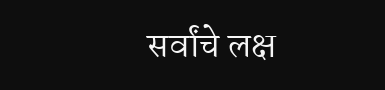सर्वांचे लक्ष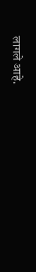लागले आहे.